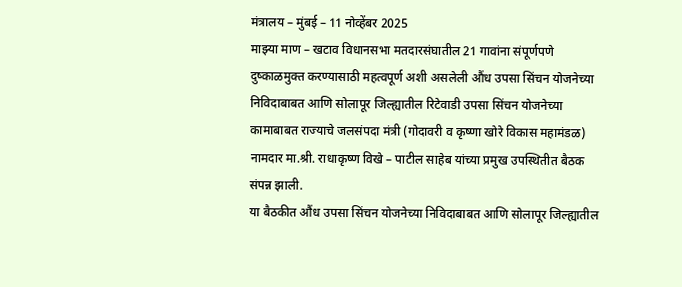मंत्रालय – मुंबई – 11 नोव्हेंबर 2025
माझ्या माण – खटाव विधानसभा मतदारसंघातील 21 गावांना संपूर्णपणे दुष्काळमुक्त करण्यासाठी महत्वपूर्ण अशी असलेली औंध उपसा सिंचन योजनेच्या निविदाबाबत आणि सोलापूर जिल्ह्यातील रिटेवाडी उपसा सिंचन योजनेच्या कामाबाबत राज्याचे जलसंपदा मंत्री (गोदावरी व कृष्णा खोरे विकास महामंडळ) नामदार मा.श्री. राधाकृष्ण विखे – पाटील साहेब यांच्या प्रमुख उपस्थितीत बैठक संपन्न झाली.
या बैठकीत औंध उपसा सिंचन योजनेच्या निविदाबाबत आणि सोलापूर जिल्ह्यातील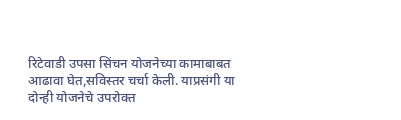रिटेवाडी उपसा सिंचन योजनेच्या कामाबाबत आढावा घेत,सविस्तर चर्चा केली. याप्रसंगी या दोन्ही योजनेचे उपरोक्त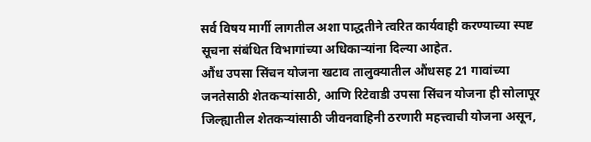सर्व विषय मार्गी लागतील अशा पाद्धतीने त्वरित कार्यवाही करण्याच्या स्पष्ट सूचना संबंधित विभागांच्या अधिकाऱ्यांना दिल्या आहेत.
औंध उपसा सिंचन योजना खटाव तालुक्यातील औंधसह 21 गावांच्या जनतेसाठी शेतकऱ्यांसाठी, आणि रिटेवाडी उपसा सिंचन योजना ही सोलापूर जिल्ह्यातील शेतकऱ्यांसाठी जीवनवाहिनी ठरणारी महत्त्वाची योजना असून,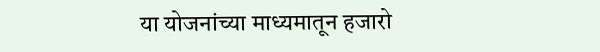या योजनांच्या माध्यमातून हजारो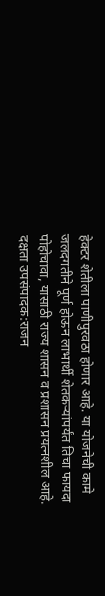हेक्टर शेतीला पाणीपुरवठा होणार आहे. या योजनेची कामे जलदगतीने पूर्ण होऊन लाभार्थी शेतकऱ्यांपर्यंत तिचा फायदा पोहोचावा, यासाठी राज्य शासन व प्रशासन प्रयत्नशील आहे.
दक्षता उपसंपादक:राजन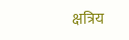क्षत्रिय